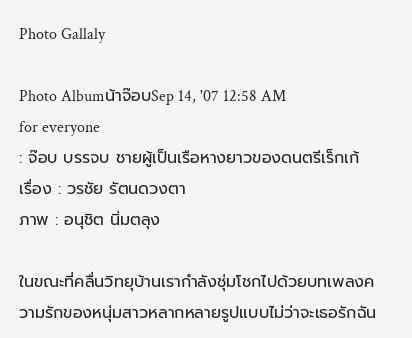Photo Gallaly

Photo Albumน้าจ๊อบSep 14, '07 12:58 AM
for everyone
: จ๊อบ บรรจบ ชายผู้เป็นเรือหางยาวของดนตรีเร็กเก้
เรื่อง : วรชัย รัตนดวงตา
ภาพ : อนุชิต นิ่มตลุง

ในขณะที่คลื่นวิทยุบ้านเรากำลังชุ่มโชกไปด้วยบทเพลงความรักของหนุ่มสาวหลากหลายรูปแบบไม่ว่าจะเธอรักฉัน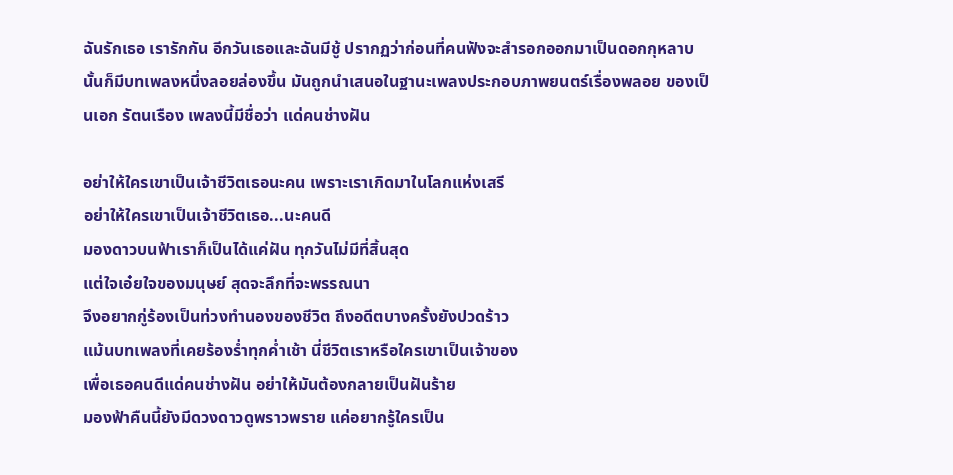ฉันรักเธอ เรารักกัน อีกวันเธอและฉันมีชู้ ปรากฏว่าก่อนที่คนฟังจะสำรอกออกมาเป็นดอกกุหลาบนั้นก็มีบทเพลงหนึ่งลอยล่องขึ้น มันถูกนำเสนอในฐานะเพลงประกอบภาพยนตร์เรื่องพลอย ของเป็นเอก รัตนเรือง เพลงนี้มีชื่อว่า แด่คนช่างฝัน

อย่าให้ใครเขาเป็นเจ้าชีวิตเธอนะคน เพราะเราเกิดมาในโลกแห่งเสรี
อย่าให้ใครเขาเป็นเจ้าชีวิตเธอ...นะคนดี
มองดาวบนฟ้าเราก็เป็นได้แค่ฝัน ทุกวันไม่มีที่สิ้นสุด
แต่ใจเอ๋ยใจของมนุษย์ สุดจะลึกที่จะพรรณนา
จึงอยากกู่ร้องเป็นท่วงทำนองของชีวิต ถึงอดีตบางครั้งยังปวดร้าว
แม้นบทเพลงที่เคยร้องร่ำทุกค่ำเช้า นี่ชีวิตเราหรือใครเขาเป็นเจ้าของ
เพื่อเธอคนดีแด่คนช่างฝัน อย่าให้มันต้องกลายเป็นฝันร้าย
มองฟ้าคืนนี้ยังมีดวงดาวดูพราวพราย แค่อยากรู้ใครเป็น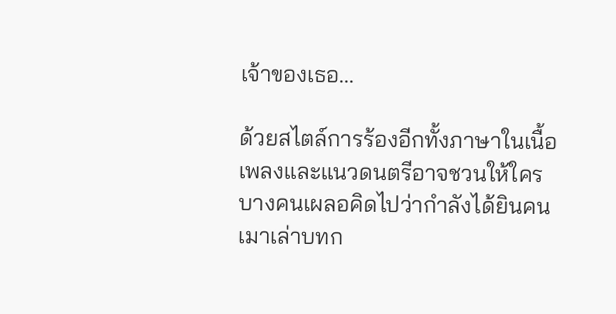เจ้าของเธอ...

ด้วยสไตล์การร้องอีกทั้งภาษาในเนื้อเพลงและแนวดนตรีอาจชวนให้ใครบางคนเผลอคิดไปว่ากำลังได้ยินคนเมาเล่าบทก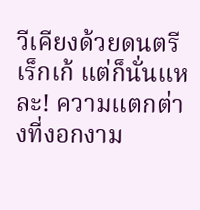วีเคียงด้วยดนตรีเร็กเก้ แต่ก็นั่นแหละ! ความแตกต่างที่งอกงาม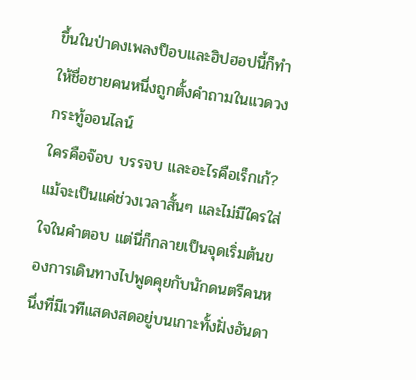ขึ้นในป่าดงเพลงป็อบและฮิปฮอปนี้ก็ทำให้ชื่อชายคนหนึ่งถูกตั้งคำถามในแวดวงกระทู้ออนไลน์
ใครคือจ๊อบ บรรจบ และอะไรคือเร็กเก้?
แม้จะเป็นแค่ช่วงเวลาสั้นๆ และไม่มีใครใส่ใจในคำตอบ แต่นี่ก็กลายเป็นจุดเริ่มต้นของการเดินทางไปพูดคุยกับนักดนตรีคนหนึ่งที่มีเวทีแสดงสดอยู่บนเกาะทั้งฝั่งอันดา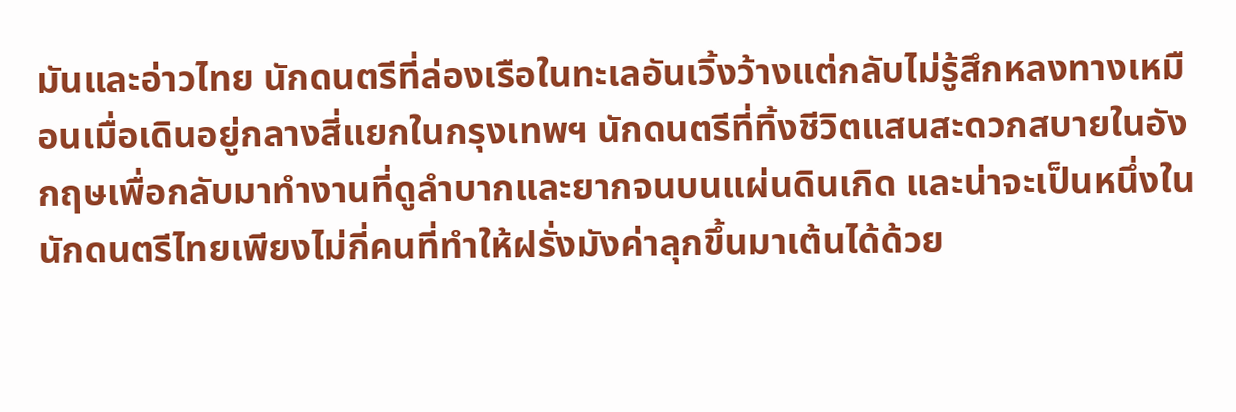มันและอ่าวไทย นักดนตรีที่ล่องเรือในทะเลอันเวิ้งว้างแต่กลับไม่รู้สึกหลงทางเหมือนเมื่อเดินอยู่กลางสี่แยกในกรุงเทพฯ นักดนตรีที่ทิ้งชีวิตแสนสะดวกสบายในอังกฤษเพื่อกลับมาทำงานที่ดูลำบากและยากจนบนแผ่นดินเกิด และน่าจะเป็นหนึ่งในนักดนตรีไทยเพียงไม่กี่คนที่ทำให้ฝรั่งมังค่าลุกขึ้นมาเต้นได้ด้วย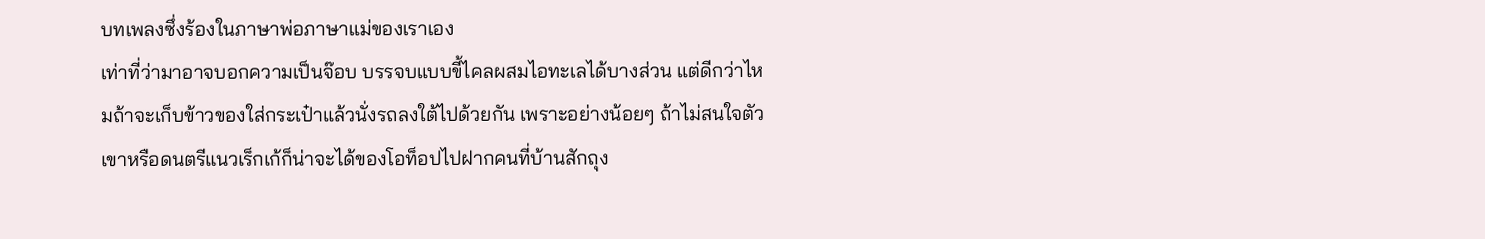บทเพลงซึ่งร้องในภาษาพ่อภาษาแม่ของเราเอง
เท่าที่ว่ามาอาจบอกความเป็นจ๊อบ บรรจบแบบขี้ไคลผสมไอทะเลได้บางส่วน แต่ดีกว่าไหมถ้าจะเก็บข้าวของใส่กระเป๋าแล้วนั่งรถลงใต้ไปด้วยกัน เพราะอย่างน้อยๆ ถ้าไม่สนใจตัวเขาหรือดนตรีแนวเร็กเก้ก็น่าจะได้ของโอท็อปไปฝากคนที่บ้านสักถุง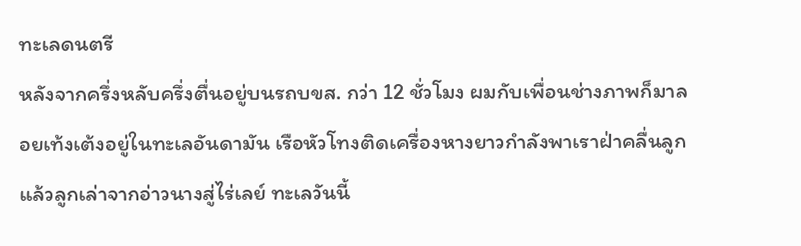ทะเลดนตรี
หลังจากครึ่งหลับครึ่งตื่นอยู่บนรถบขส. กว่า 12 ชั่วโมง ผมกับเพื่อนช่างภาพก็มาลอยเท้งเต้งอยู่ในทะเลอันดามัน เรือหัวโทงติดเครื่องหางยาวกำลังพาเราฝ่าคลื่นลูกแล้วลูกเล่าจากอ่าวนางสู่ไร่เลย์ ทะเลวันนี้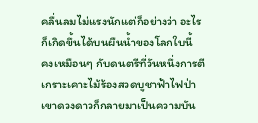คลื่นลมไม่แรงนักแต่ก็อย่างว่า อะไรก็เกิดขึ้นได้บนผืนน้ำของโลกใบนี้
คงเหมือนๆ กับดนตรีที่วันหนึ่งการตีเกราะเคาะไม้ร้องสวดบูชาฟ้าไฟป่าเขาดวงดาวก็กลายมาเป็นความบัน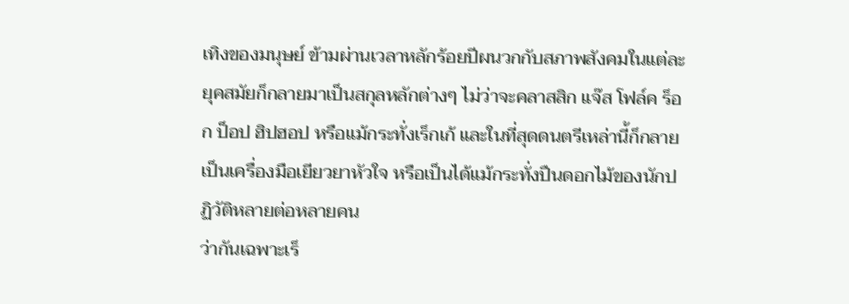เทิงของมนุษย์ ข้ามผ่านเวลาหลักร้อยปีผนวกกับสภาพสังคมในแต่ละยุคสมัยก็กลายมาเป็นสกุลหลักต่างๆ ไม่ว่าจะคลาสสิก แจ๊ส โฟล์ค ร็อก ป็อป ฮิปฮอป หรือแม้กระทั่งเร็กเก้ และในที่สุดดนตรีเหล่านี้ก็กลายเป็นเครื่องมือเยียวยาหัวใจ หรือเป็นได้แม้กระทั่งปืนดอกไม้ของนักปฏิวัติหลายต่อหลายคน
ว่ากันเฉพาะเร็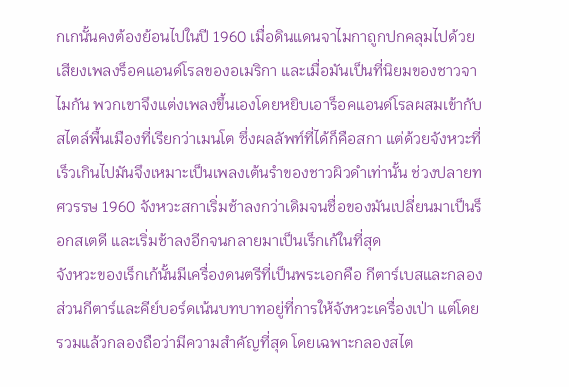กเกนั้นคงต้องย้อนไปในปี 1960 เมื่อดินแดนจาไมกาถูกปกคลุมไปด้วยเสียงเพลงร็อคแอนด์โรลของอเมริกา และเมื่อมันเป็นที่นิยมของชาวจาไมกัน พวกเขาจึงแต่งเพลงขึ้นเองโดยหยิบเอาร็อคแอนด์โรลผสมเข้ากับสไตล์พื้นเมืองที่เรียกว่าเมนโต ซึ่งผลลัพท์ที่ได้ก็คือสกา แต่ด้วยจังหวะที่เร็วเกินไปมันจึงเหมาะเป็นเพลงเต้นรำของชาวผิวดำเท่านั้น ช่วงปลายทศวรรษ 1960 จังหวะสกาเริ่มช้าลงกว่าเดิมจนชื่อของมันเปลี่ยนมาเป็นร็อกสเตดี และเริ่มช้าลงอีกจนกลายมาเป็นเร็กเก้ในที่สุด
จังหวะของเร็กเก้นั้นมีเครื่องดนตรีที่เป็นพระเอกคือ กีตาร์เบสและกลอง ส่วนกีตาร์และคีย์บอร์ดเน้นบทบาทอยู่ที่การให้จังหวะเครื่องเป่า แต่โดยรวมแล้วกลองถือว่ามีความสำคัญที่สุด โดยเฉพาะกลองสไต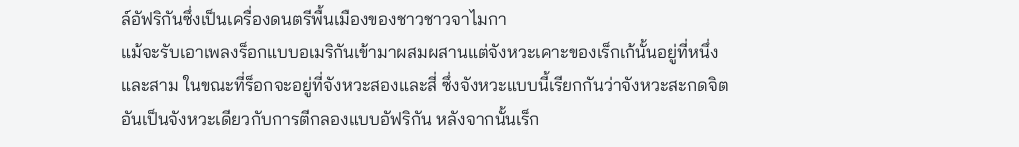ล์อัฟริกันซึ่งเป็นเครื่องดนตรีพื้นเมืองของชาวชาวจาไมกา
แม้จะรับเอาเพลงร็อกแบบอเมริกันเข้ามาผสมผสานแต่จังหวะเคาะของเร็กเก้นั้นอยู่ที่หนึ่งและสาม ในขณะที่ร็อกจะอยู่ที่จังหวะสองและสี่ ซึ่งจังหวะแบบนี้เรียกกันว่าจังหวะสะกดจิต อันเป็นจังหวะเดียวกับการตีกลองแบบอัฟริกัน หลังจากนั้นเร็ก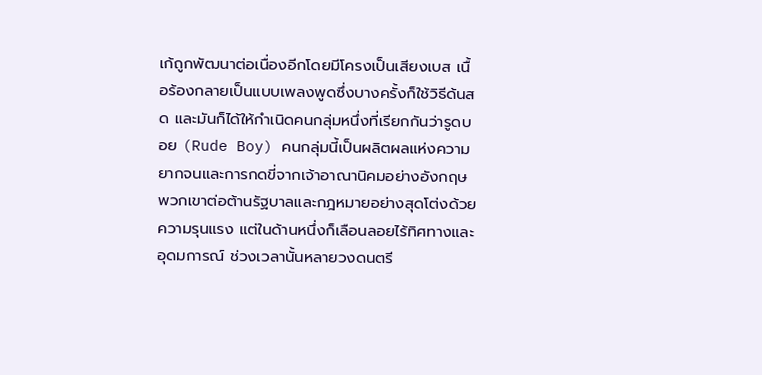เก้ถูกพัฒนาต่อเนื่องอีกโดยมีโครงเป็นเสียงเบส เนื้อร้องกลายเป็นแบบเพลงพูดซึ่งบางครั้งก็ใช้วิธีด้นสด และมันก็ได้ให้กำเนิดคนกลุ่มหนึ่งที่เรียกกันว่ารูดบอย (Rude Boy) คนกลุ่มนี้เป็นผลิตผลแห่งความยากจนและการกดขี่จากเจ้าอาณานิคมอย่างอังกฤษ พวกเขาต่อต้านรัฐบาลและกฎหมายอย่างสุดโต่งด้วยความรุนแรง แต่ในด้านหนึ่งก็เลือนลอยไร้ทิศทางและอุดมการณ์ ช่วงเวลานั้นหลายวงดนตรี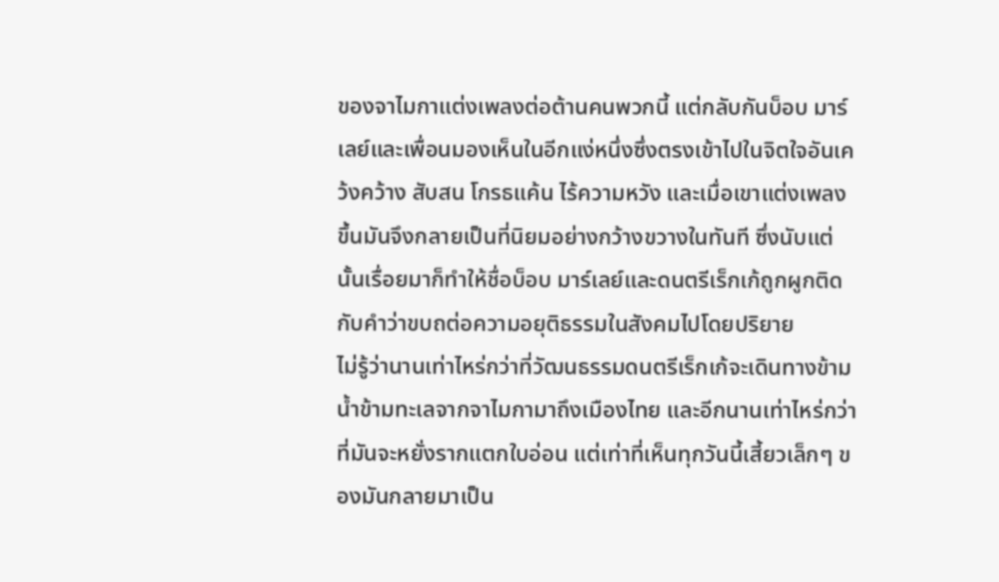ของจาไมกาแต่งเพลงต่อต้านคนพวกนี้ แต่กลับกันบ็อบ มาร์เลย์และเพื่อนมองเห็นในอีกแง่หนึ่งซึ่งตรงเข้าไปในจิตใจอันเคว้งคว้าง สับสน โกรธแค้น ไร้ความหวัง และเมื่อเขาแต่งเพลงขึ้นมันจึงกลายเป็นที่นิยมอย่างกว้างขวางในทันที ซึ่งนับแต่นั้นเรื่อยมาก็ทำให้ชื่อบ็อบ มาร์เลย์และดนตรีเร็กเก้ถูกผูกติดกับคำว่าขบถต่อความอยุติธรรมในสังคมไปโดยปริยาย
ไม่รู้ว่านานเท่าไหร่กว่าที่วัฒนธรรมดนตรีเร็กเก้จะเดินทางข้ามน้ำข้ามทะเลจากจาไมกามาถึงเมืองไทย และอีกนานเท่าไหร่กว่าที่มันจะหยั่งรากแตกใบอ่อน แต่เท่าที่เห็นทุกวันนี้เสี้ยวเล็กๆ ของมันกลายมาเป็น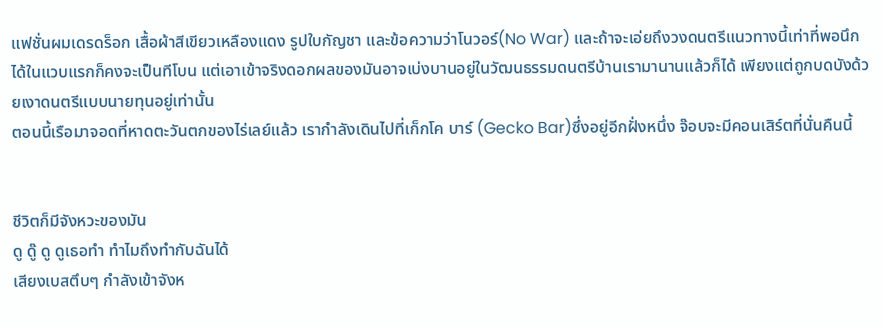แฟชั่นผมเดรดร็อก เสื้อผ้าสีเขียวเหลืองแดง รูปใบกัญชา และข้อความว่าโนวอร์(No War) และถ้าจะเอ่ยถึงวงดนตรีแนวทางนี้เท่าที่พอนึกได้ในแวบแรกก็คงจะเป็นทีโบน แต่เอาเข้าจริงดอกผลของมันอาจเบ่งบานอยู่ในวัฒนธรรมดนตรีบ้านเรามานานแล้วก็ได้ เพียงแต่ถูกบดบังด้วยเงาดนตรีแบบนายทุนอยู่เท่านั้น
ตอนนี้เรือมาจอดที่หาดตะวันตกของไร่เลย์แล้ว เรากำลังเดินไปที่เก็กโค บาร์ (Gecko Bar)ซึ่งอยู่อีกฝั่งหนึ่ง จ๊อบจะมีคอนเสิร์ตที่นั่นคืนนี้


ชีวิตก็มีจังหวะของมัน
ดู ดู๊ ดู ดูเธอทำ ทำไมถึงทำกับฉันได้
เสียงเบสตึบๆ กำลังเข้าจังห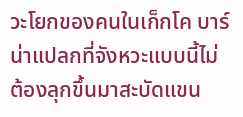วะโยกของคนในเก็กโค บาร์ น่าแปลกที่จังหวะแบบนี้ไม่ต้องลุกขึ้นมาสะบัดแขน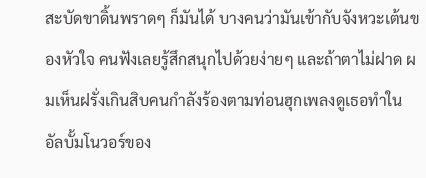สะบัดขาดิ้นพราดๆ ก็มันได้ บางคนว่ามันเข้ากับจังหวะเต้นของหัวใจ คนฟังเลยรู้สึกสนุกไปด้วยง่ายๆ และถ้าตาไม่ฝาด ผมเห็นฝรั่งเกินสิบคนกำลังร้องตามท่อนฮุกเพลงดูเธอทำในอัลบั้มโนวอร์ของ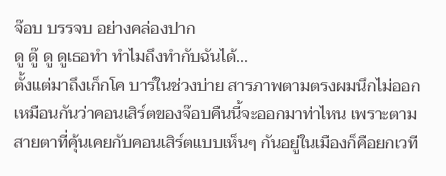จ๊อบ บรรจบ อย่างคล่องปาก
ดู ดู๊ ดู ดูเธอทำ ทำไมถึงทำกับฉันได้...
ตั้งแต่มาถึงเก็กโค บาร์ในช่วงบ่าย สารภาพตามตรงผมนึกไม่ออกเหมือนกันว่าคอนเสิร์ตของจ๊อบคืนนี้จะออกมาท่าไหน เพราะตามสายตาที่คุ้นเคยกับคอนเสิร์ตแบบเห็นๆ กันอยู่ในเมืองก็คือยกเวที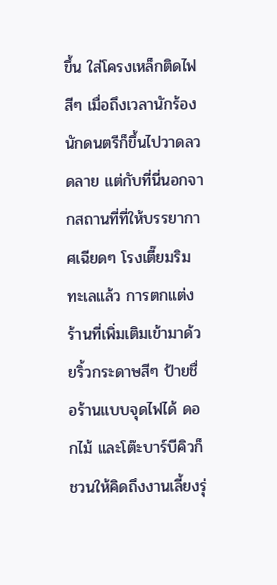ขึ้น ใส่โครงเหล็กติดไฟสีๆ เมื่อถึงเวลานักร้องนักดนตรีก็ขึ้นไปวาดลวดลาย แต่กับที่นี่นอกจากสถานที่ที่ให้บรรยากาศเฉียดๆ โรงเตี๊ยมริมทะเลแล้ว การตกแต่งร้านที่เพิ่มเติมเข้ามาด้วยริ้วกระดาษสีๆ ป้ายชื่อร้านแบบจุดไฟได้ ดอกไม้ และโต๊ะบาร์บีคิวก็ชวนให้คิดถึงงานเลี้ยงรุ่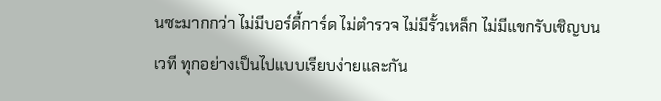นซะมากกว่า ไม่มีบอร์ดี้การ์ด ไม่ตำรวจ ไม่มีรั้วเหล็ก ไม่มีแขกรับเชิญบนเวที ทุกอย่างเป็นไปแบบเรียบง่ายและกัน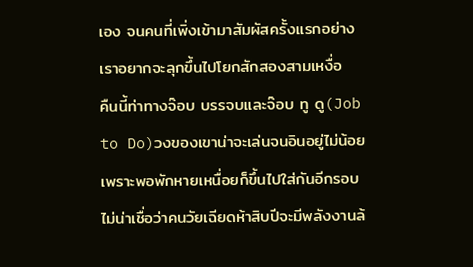เอง จนคนที่เพิ่งเข้ามาสัมผัสครั้งแรกอย่างเราอยากจะลุกขึ้นไปโยกสักสองสามเหงื่อ
คืนนี้ท่าทางจ๊อบ บรรจบและจ๊อบ ทู ดู(Job to Do)วงของเขาน่าจะเล่นจนอินอยู่ไม่น้อยเพราะพอพักหายเหนื่อยก็ขึ้นไปใส่กันอีกรอบ ไม่น่าเชื่อว่าคนวัยเฉียดห้าสิบปีจะมีพลังงานล้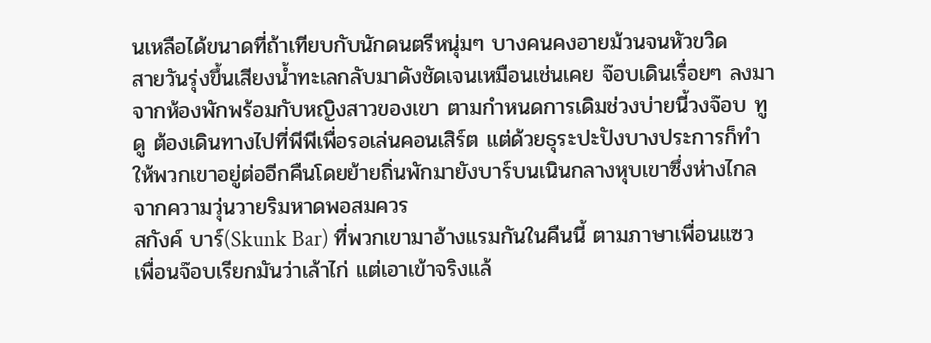นเหลือได้ขนาดที่ถ้าเทียบกับนักดนตรีหนุ่มๆ บางคนคงอายม้วนจนหัวขวิด
สายวันรุ่งขึ้นเสียงน้ำทะเลกลับมาดังชัดเจนเหมือนเช่นเคย จ๊อบเดินเรื่อยๆ ลงมาจากห้องพักพร้อมกับหญิงสาวของเขา ตามกำหนดการเดิมช่วงบ่ายนี้วงจ๊อบ ทู ดู ต้องเดินทางไปที่พีพีเพื่อรอเล่นคอนเสิร์ต แต่ด้วยธุระปะปังบางประการก็ทำให้พวกเขาอยู่ต่ออีกคืนโดยย้ายถิ่นพักมายังบาร์บนเนินกลางหุบเขาซึ่งห่างไกลจากความวุ่นวายริมหาดพอสมควร
สกังค์ บาร์(Skunk Bar) ที่พวกเขามาอ้างแรมกันในคืนนี้ ตามภาษาเพื่อนแซวเพื่อนจ๊อบเรียกมันว่าเล้าไก่ แต่เอาเข้าจริงแล้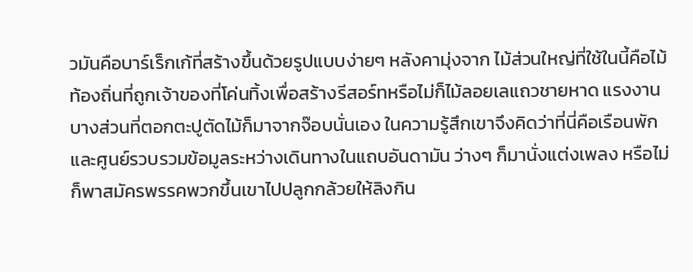วมันคือบาร์เร็กเก้ที่สร้างขึ้นด้วยรูปแบบง่ายๆ หลังคามุ่งจาก ไม้ส่วนใหญ่ที่ใช้ในนี้คือไม้ท้องถิ่นที่ถูกเจ้าของที่โค่นทิ้งเพื่อสร้างรีสอร์ทหรือไม่ก็ไม้ลอยเลแถวชายหาด แรงงานบางส่วนที่ตอกตะปูตัดไม้ก็มาจากจ๊อบนั่นเอง ในความรู้สึกเขาจึงคิดว่าที่นี่คือเรือนพักและศูนย์รวบรวมข้อมูลระหว่างเดินทางในแถบอันดามัน ว่างๆ ก็มานั่งแต่งเพลง หรือไม่ก็พาสมัครพรรคพวกขึ้นเขาไปปลูกกล้วยให้ลิงกิน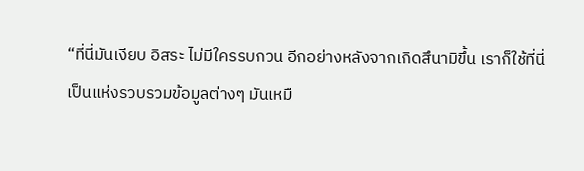“ที่นี่มันเงียบ อิสระ ไม่มีใครรบกวน อีกอย่างหลังจากเกิดสึนามิขึ้น เราก็ใช้ที่นี่เป็นแห่งรวบรวมข้อมูลต่างๆ มันเหมื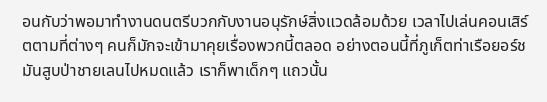อนกับว่าพอมาทำงานดนตรีบวกกับงานอนุรักษ์สิ่งแวดล้อมด้วย เวลาไปเล่นคอนเสิร์ตตามที่ต่างๆ คนก็มักจะเข้ามาคุยเรื่องพวกนี้ตลอด อย่างตอนนี้ที่ภูเก็ตท่าเรือยอร์ชมันสูบป่าชายเลนไปหมดแล้ว เราก็พาเด็กๆ แถวนั้น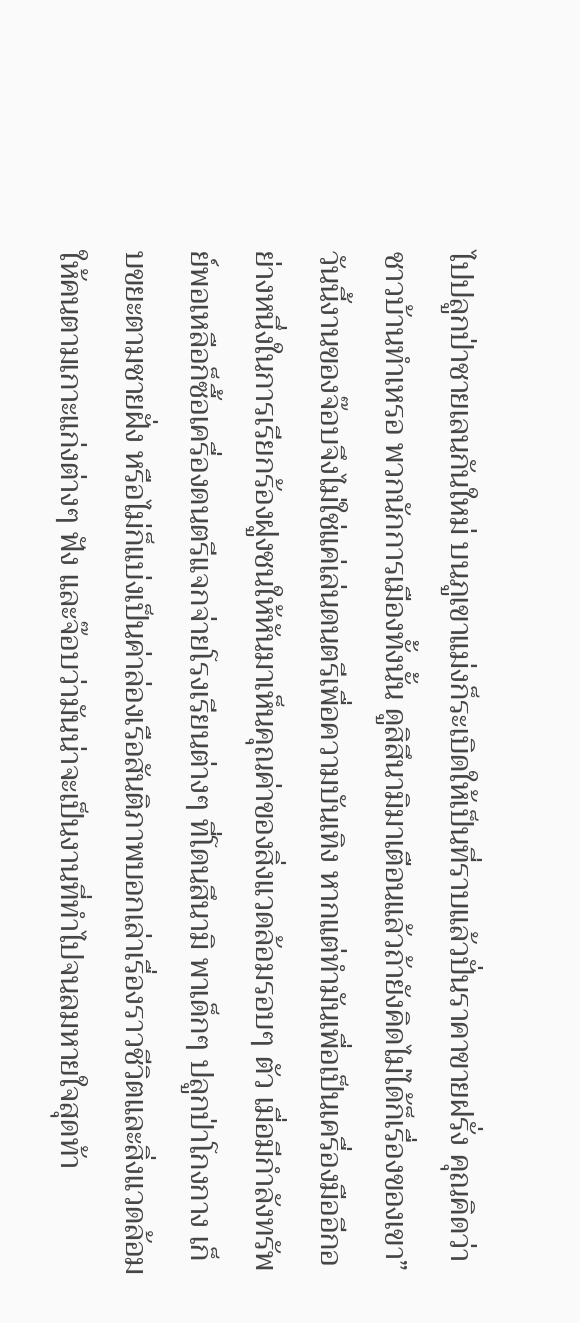ไปปลูกป่าชายเลนกันใหม่ บนภูเขาแม่งก็ระเบิดให้เป็นที่ราบแล้วปั่นราคาขายฝรั่ง คุณคิดว่าชาวบ้านทำเหรอ พวกนักการเมืองทั้งนั้น ดูสิสึนามิมาเตือนแล้วถ้ายังคิดไม่ได้ก็เรื่องของเขา”
วันนี้งานของจ๊อบจึงไม่ใช่แค่เล่นดนตรีเพื่อความบันเทิง หากแต่ทำมันเพื่อเป็นเครื่องมืออีกอย่างหนึ่งในการเรียกร้องฝูงชนให้หันมาเห็นคุณค่าของสิ่งแวดล้อมรอบๆ ตัว เมื่อมีกำลังทรัพย์พอเหลือก็ซื้อเครื่องดนตรีแจกจ่ายโรงเรียนต่างๆ ที่โดนสึนามิ พาเด็กๆ ปลูกป่าโกงกาง เก็บขยะตามชายฝั่ง หรือไม่ก็แบ่งเป็นค่าล่องเรือสันติภาพบอกเล่าเรื่องราวชีวิตและสิ่งแวดล้อมให้คนตามเกาะแก่งต่างๆ ฟัง และจ๊อบว่ามันน่าจะเป็นงานที่ทำไปจนลมหายใจสุดท้า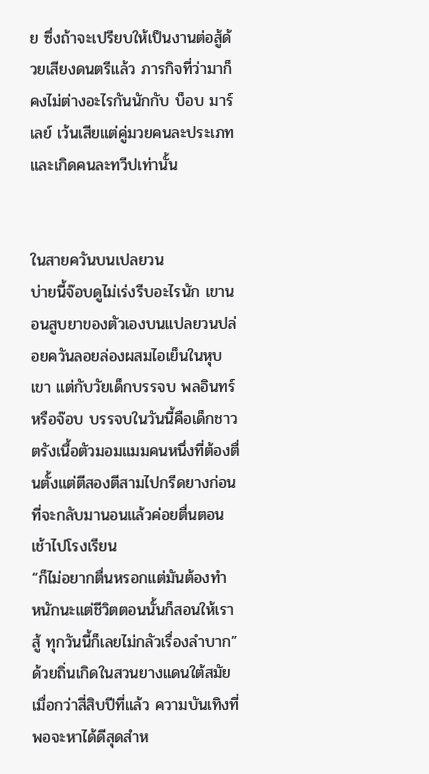ย ซึ่งถ้าจะเปรียบให้เป็นงานต่อสู้ด้วยเสียงดนตรีแล้ว ภารกิจที่ว่ามาก็คงไม่ต่างอะไรกันนักกับ บ็อบ มาร์เลย์ เว้นเสียแต่คู่มวยคนละประเภทและเกิดคนละทวีปเท่านั้น


ในสายควันบนเปลยวน
บ่ายนี้จ๊อบดูไม่เร่งรีบอะไรนัก เขานอนสูบยาของตัวเองบนแปลยวนปล่อยควันลอยล่องผสมไอเย็นในหุบเขา แต่กับวัยเด็กบรรจบ พลอินทร์ หรือจ๊อบ บรรจบในวันนี้คือเด็กชาวตรังเนื้อตัวมอมแมมคนหนึ่งที่ต้องตื่นตั้งแต่ตีสองตีสามไปกรีดยางก่อนที่จะกลับมานอนแล้วค่อยตื่นตอนเช้าไปโรงเรียน
“ก็ไม่อยากตื่นหรอกแต่มันต้องทำ หนักนะแต่ชีวิตตอนนั้นก็สอนให้เราสู้ ทุกวันนี้ก็เลยไม่กลัวเรื่องลำบาก”
ด้วยถิ่นเกิดในสวนยางแดนใต้สมัยเมื่อกว่าสี่สิบปีที่แล้ว ความบันเทิงที่พอจะหาได้ดีสุดสำห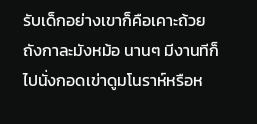รับเด็กอย่างเขาก็คือเคาะถ้วยถังกาละมังหม้อ นานๆ มีงานทีก็ไปนั่งกอดเข่าดูมโนราห์หรือห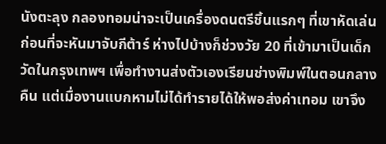นังตะลุง กลองทอมน่าจะเป็นเครื่องดนตรีชิ้นแรกๆ ที่เขาหัดเล่นก่อนที่จะหันมาจับกีต้าร์ ห่างไปบ้างก็ช่วงวัย 20 ที่เข้ามาเป็นเด็กวัดในกรุงเทพฯ เพื่อทำงานส่งตัวเองเรียนช่างพิมพ์ในตอนกลางคืน แต่เมื่องานแบกหามไม่ได้ทำรายได้ให้พอส่งค่าเทอม เขาจึง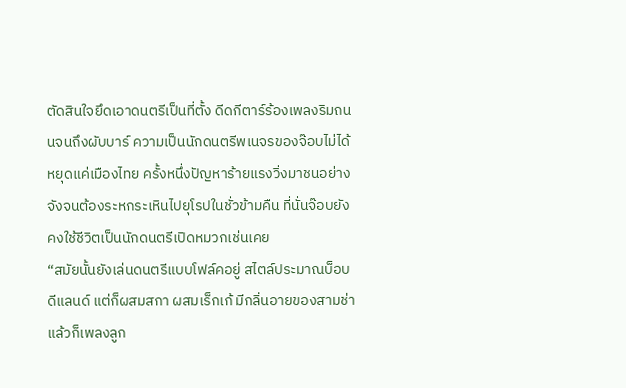ตัดสินใจยึดเอาดนตรีเป็นที่ตั้ง ดีดกีตาร์ร้องเพลงริมถนนจนถึงผับบาร์ ความเป็นนักดนตรีพเนจรของจ๊อบไม่ได้หยุดแค่เมืองไทย ครั้งหนึ่งปัญหาร้ายแรงวิ่งมาชนอย่างจังจนต้องระหกระเหินไปยุโรปในชั่วข้ามคืน ที่นั่นจ๊อบยังคงใช้ชีวิตเป็นนักดนตรีเปิดหมวกเช่นเคย
“สมัยนั้นยังเล่นดนตรีแบบโฟล์คอยู่ สไตล์ประมาณบ็อบ ดีแลนด์ แต่ก็ผสมสกา ผสมเร็กเก้ มีกลิ่นอายของสามช่าแล้วก็เพลงลูก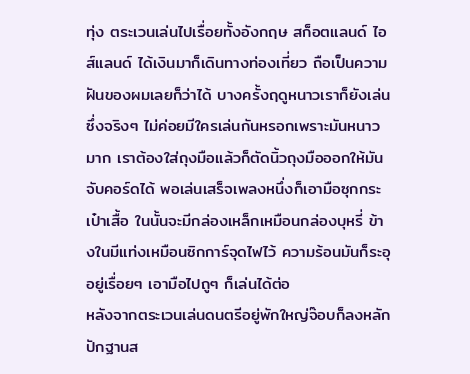ทุ่ง ตระเวนเล่นไปเรื่อยทั้งอังกฤษ สก็อตแลนด์ ไอส์แลนด์ ได้เงินมาก็เดินทางท่องเที่ยว ถือเป็นความฝันของผมเลยก็ว่าได้ บางครั้งฤดูหนาวเราก็ยังเล่นซึ่งจริงๆ ไม่ค่อยมีใครเล่นกันหรอกเพราะมันหนาวมาก เราต้องใส่ถุงมือแล้วก็ตัดนิ้วถุงมือออกให้มันจับคอร์ดได้ พอเล่นเสร็จเพลงหนึ่งก็เอามือซุกกระเป๋าเสื้อ ในนั้นจะมีกล่องเหล็กเหมือนกล่องบุหรี่ ข้างในมีแท่งเหมือนซิกการ์จุดไฟไว้ ความร้อนมันก็ระอุอยู่เรื่อยๆ เอามือไปถูๆ ก็เล่นได้ต่อ
หลังจากตระเวนเล่นดนตรีอยู่พักใหญ่จ๊อบก็ลงหลักปักฐานส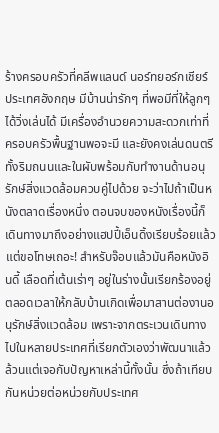ร้างครอบครัวที่คลีพแลนด์ นอร์ทยอร์กเชียร์ ประเทศอังกฤษ มีบ้านน่ารักๆ ที่พอมีที่ให้ลูกๆ ได้วิ่งเล่นได้ มีเครื่องอำนวยความสะดวกเท่าที่ครอบครัวพื้นฐานพอจะมี และยังคงเล่นดนตรีทั้งริมถนนและในผับพร้อมกับทำงานด้านอนุรักษ์สิ่งแวดล้อมควบคู่ไปด้วย จะว่าไปถ้าเป็นหนังตลาดเรื่องหนึ่ง ตอนจบของหนังเรื่องนี้ก็เดินทางมาถึงอย่างแฮปปี้เอ็นดิ้งเรียบร้อยแล้ว แต่ขอโทษเถอะ! สำหรับจ๊อบแล้วมันคือหนังอินดี้ เลือดที่เต้นเร่าๆ อยู่ในร่างนั้นเรียกร้องอยู่ตลอดเวลาให้กลับบ้านเกิดเพื่อมาสานต่องานอนุรักษ์สิ่งแวดล้อม เพราะจากตระเวนเดินทางไปในหลายประเทศที่เรียกตัวเองว่าพัฒนาแล้ว ล้วนแต่เจอกับปัญหาเหล่านี้ทั้งนั้น ซึ่งถ้าเทียบกันหน่วยต่อหน่วยกับประเทศ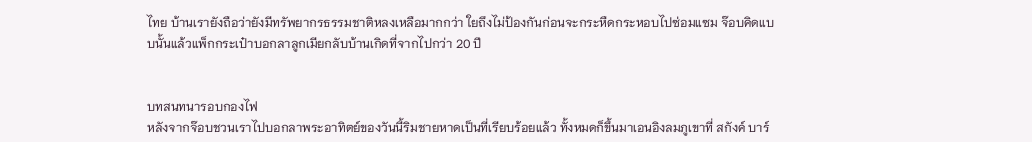ไทย บ้านเรายังถือว่ายังมีทรัพยากรธรรมชาติหลงเหลือมากกว่า ใยถึงไม่ป้องกันก่อนจะกระหืดกระหอบไปซ่อมแซม จ๊อบคิดแบบนั้นแล้วแพ็กกระเป๋าบอกลาลูกเมียกลับบ้านเกิดที่จากไปกว่า 20 ปี


บทสนทนารอบกองไฟ
หลังจากจ๊อบชวนเราไปบอกลาพระอาทิตย์ของวันนี้ริมชายหาดเป็นที่เรียบร้อยแล้ว ทั้งหมดก็ขึ้นมาเอนอิงลมภูเขาที่ สกังค์ บาร์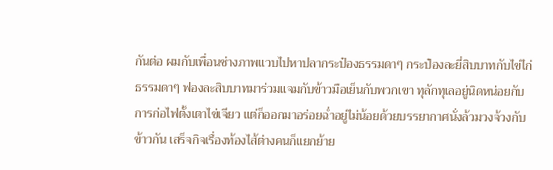กันต่อ ผมกับเพื่อนช่างภาพแวบไปหาปลากระป๋องธรรมดาๆ กระป๋องละยี่สิบบาทกับไข่ไก่ธรรมดาๆ ฟองละสิบบาทมาร่วมแจมกับข้าวมือเย็นกับพวกเขา ทุลักทุเลอยู่นิดหน่อยกับการก่อไฟตั้งเตาไข่เจียว แต่ก็ออกมาอร่อยฉ่ำอยู่ไม่น้อยด้วยบรรยากาศนั่งล้วมวงจ้วงกับข้าวกัน เสร็จกิจเรื่องท้องไส้ต่างคนก็แยกย้าย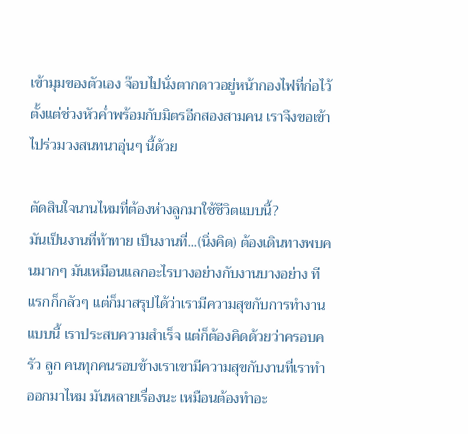เข้ามุมของตัวเอง จ๊อบไปนั่งตากดาวอยู่หน้ากองไฟที่ก่อไว้ตั้งแต่ช่วงหัวค่ำพร้อมกับมิตรอีกสองสามคน เราจึงขอเข้าไปร่วมวงสนทนาอุ่นๆ นี้ด้วย

ตัดสินใจนานไหมที่ต้องห่างลูกมาใช้ชีวิตแบบนี้?
มันเป็นงานที่ท้าทาย เป็นงานที่...(นิ่งคิด) ต้องเดินทางพบคนมากๆ มันเหมือนแลกอะไรบางอย่างกับงานบางอย่าง ทีแรกก็กลัวๆ แต่ก็มาสรุปได้ว่าเรามีความสุขกับการทำงานแบบนี้ เราประสบความสำเร็จ แต่ก็ต้องคิดด้วยว่าครอบครัว ลูก คนทุกคนรอบข้างเราเขามีความสุขกับงานที่เราทำออกมาไหม มันหลายเรื่องนะ เหมือนต้องทำอะ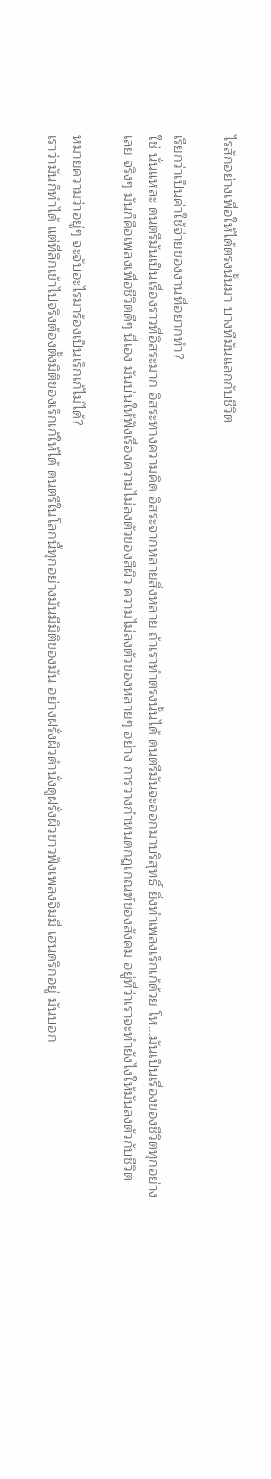ไรสักอย่างเพื่อให้ได้ตรงนั้นมา บางทีมันแลกกับชีวิต

เรียกว่าเป็นค่าใช้จ่ายของงานที่อยากทำ?
ใช่ นั่นแหละ ดนตรีมันเป็นเรื่องราวที่อิสระมาก อิสระทางความคิด อิสระจากหลายสิ่งหลาย ถ้าเราทำตรงนั้นได้ ดนตรีมันจะออกมาบริสุทธิ์ ยิ่งทำเพลงเร็กเก้ด้วย โห...มันเป็นเรื่องของชีวิตทุกอย่างเลย จริงๆ มันก็คือเพลงเพื่อชีวิตดีๆ นี่เอง มันบ่นให้ฟังเรื่องความไม่ลงตัวของสีผิว ความไม่ลงตัวของหลายๆ อย่าง การวางกำหนดกฎเกณฑ์ของสังคม อยู่ที่ว่าเราจะทำยังไงให้มันลงตัวกับชีวิต

หมายความว่าอยู่ๆ จะจับอะไรมาร้องเป็นเร็กเก้ไม่ได้?
เราว่ามันก็ทำได้ แต่ที่ลึกเข้าไปจริงต้องตั้งมิติของเร็กเก้ให้ได้ ดนตรีในโลกนี้ทุกอย่างมันมีมิติของมัน อย่างฝรั่งผิวดำนั่งดูฝรั่งผิวขาวฟังเพลงจิมมี่ เฮนดริกอยู่ มันบอก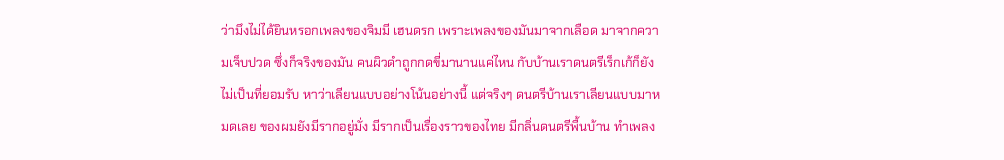ว่ามึงไม่ได้ยินหรอกเพลงของจิมมี เฮนดรก เพราะเพลงของมันมาจากเลือด มาจากความเจ็บปวด ซึ่งก็จริงของมัน คนผิวดำถูกกดขี่มานานแค่ไหน กับบ้านเราดนตรีเร็กเก้ก็ยังไม่เป็นที่ยอมรับ หาว่าเลียนแบบอย่างโน้นอย่างนี้ แต่จริงๆ ดนตรีบ้านเราเลียนแบบมาหมดเลย ของผมยังมีรากอยู่มั่ง มีรากเป็นเรื่องราวของไทย มีกลิ่นดนตรีพื้นบ้าน ทำเพลง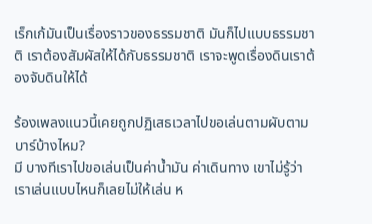เร็กเก้มันเป็นเรื่องราวของธรรมชาติ มันก็ไปแบบธรรมชาติ เราต้องสัมผัสให้ได้กับธรรมชาติ เราจะพูดเรื่องดินเราต้องจับดินให้ได้

ร้องเพลงแนวนี้เคยถูกปฏิเสธเวลาไปขอเล่นตามผับตามบาร์บ้างไหม?
มี บางทีเราไปขอเล่นเป็นค่าน้ำมัน ค่าเดินทาง เขาไม่รู้ว่าเราเล่นแบบไหนก็เลยไม่ให้เล่น ห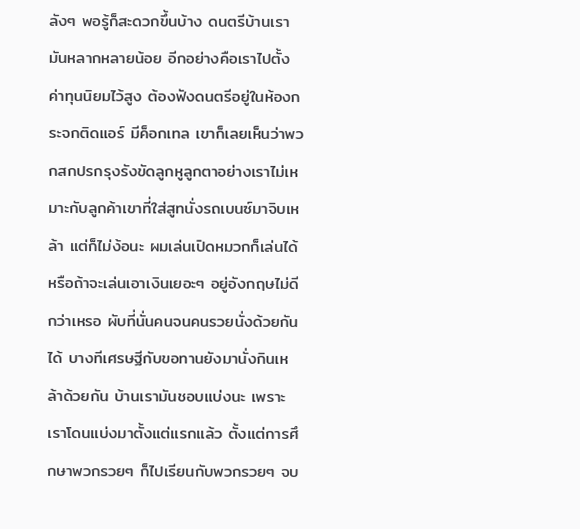ลังๆ พอรู้ก็สะดวกขึ้นบ้าง ดนตรีบ้านเรามันหลากหลายน้อย อีกอย่างคือเราไปตั้งค่าทุนนิยมไว้สูง ต้องฟังดนตรีอยู่ในห้องกระจกติดแอร์ มีค็อกเทล เขาก็เลยเห็นว่าพวกสกปรกรุงรังขัดลูกหูลูกตาอย่างเราไม่เหมาะกับลูกค้าเขาที่ใส่สูทนั่งรถเบนซ์มาจิบเหล้า แต่ก็ไม่ง้อนะ ผมเล่นเปิดหมวกก็เล่นได้ หรือถ้าจะเล่นเอาเงินเยอะๆ อยู่อังกฤษไม่ดีกว่าเหรอ ผับที่นั่นคนจนคนรวยนั่งด้วยกันได้ บางทีเศรษฐีกับขอทานยังมานั่งกินเหล้าด้วยกัน บ้านเรามันชอบแบ่งนะ เพราะเราโดนแบ่งมาตั้งแต่แรกแล้ว ตั้งแต่การศึกษาพวกรวยๆ ก็ไปเรียนกับพวกรวยๆ จบ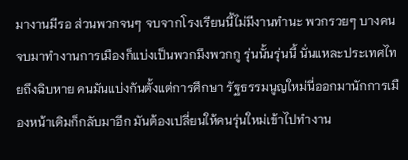มางานมีรอ ส่วนพวกจนๆ จบจากโรงเรียนนี้ไม่มีงานทำนะ พวกรวยๆ บางคนจบมาทำงานการเมืองก็แบ่งเป็นพวกมึงพวกกู รุ่นนั้นรุ่นนี้ นั่นแหละประเทศไทยถึงฉิบหาย คนมันแบ่งกันตั้งแต่การศึกษา รัฐธรรมนูญใหม่นี่ออกมานักการเมืองหน้าเดิมก็กลับมาอีก มันต้องเปลี่ยนให้คนรุ่นใหม่เข้าไปทำงาน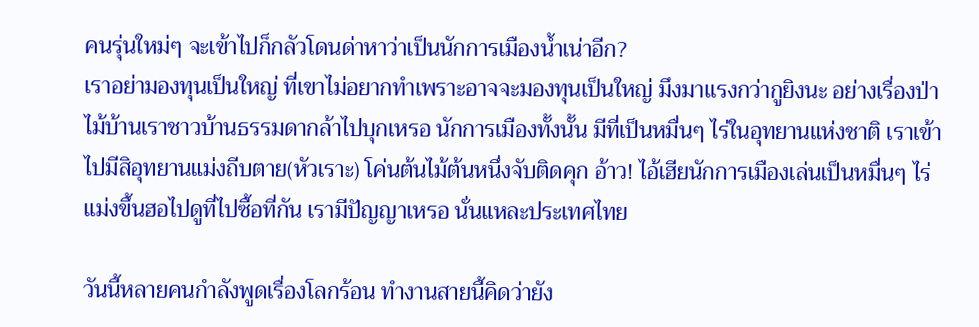คนรุ่นใหม่ๆ จะเข้าไปก็กลัวโดนด่าหาว่าเป็นนักการเมืองน้ำเน่าอีก?
เราอย่ามองทุนเป็นใหญ่ ที่เขาไม่อยากทำเพราะอาจจะมองทุนเป็นใหญ่ มึงมาแรงกว่ากูยิงนะ อย่างเรื่องป่าไม้บ้านเราชาวบ้านธรรมดากล้าไปบุกเหรอ นักการเมืองทั้งนั้น มีที่เป็นหมื่นๆ ไร่ในอุทยานแห่งชาติ เราเข้าไปมีสิอุทยานแม่งถีบตาย(หัวเราะ) โค่นต้นไม้ต้นหนึ่งจับติดคุก อ้าว! ไอ้เฮียนักการเมืองเล่นเป็นหมื่นๆ ไร่ แม่งขึ้นฮอไปดูที่ไปซื้อที่กัน เรามีปัญญาเหรอ นั่นแหละประเทศไทย

วันนี้หลายคนกำลังพูดเรื่องโลกร้อน ทำงานสายนี้คิดว่ายัง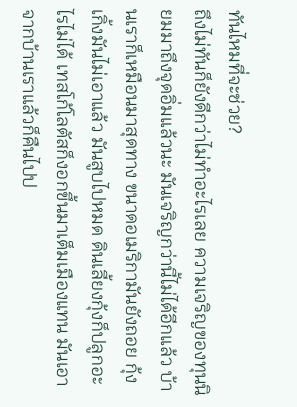ทันไหมที่จะช่วย?
ถึงไม่ทันก็ยังดีกว่าไม่ทำอะไรเลย ความเจริญของทุนนิยมมาถึงจุดอิ่มแล้วนะ มันเจริญกว่านี้ไม่ได้อีกแล้ว บ้านเราก็เหมือนมาสุดทาง ขนาดอเมริกามันยังถอย กุ้งเกิ้งมันไม่เอาแล้ว มันสูบไปหมด ดินเลี้ยงกุ้งก็ปลูกอะไรไม่ได้ เทสโก้โลตัสก็งอกขึ้นมาเต็มเมืองแทน มันเอาจากบ้านเราแล้วก็คืนไปป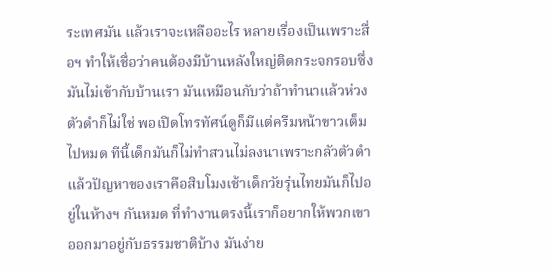ระเทศมัน แล้วเราจะเหลืออะไร หลายเรื่องเป็นเพราะสื่อฯ ทำให้เชื่อว่าคนต้องมีบ้านหลังใหญ่ติดกระจกรอบซึ่งมันไม่เข้ากับบ้านเรา มันเหมือนกับว่าถ้าทำนาแล้วห่วงตัวดำก็ไม่ใช่ พอเปิดโทรทัศน์ดูก็มีแต่ครีมหน้าขาวเต็มไปหมด ทีนี้เด็กมันก็ไม่ทำสวนไม่ลงนาเพราะกลัวตัวดำ แล้วปัญหาของเราคือสิบโมงเช้าเด็กวัยรุ่นไทยมันก็ไปอยู่ในห้างฯ กันหมด ที่ทำงานตรงนี้เราก็อยากให้พวกเขาออกมาอยู่กับธรรมชาติบ้าง มันง่าย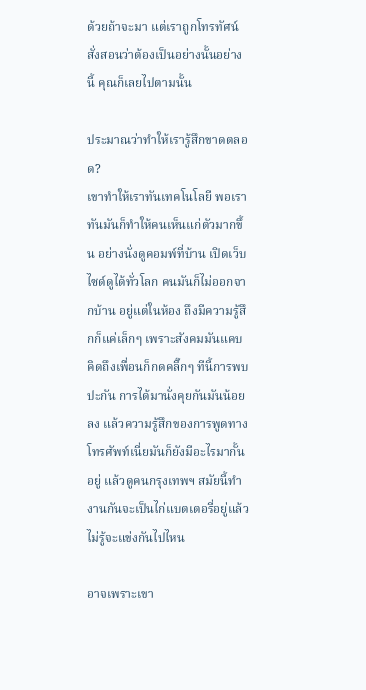ด้วยถ้าจะมา แต่เราถูกโทรทัศน์สั่งสอนว่าต้องเป็นอย่างนั้นอย่างนี้ คุณก็เลยไปตามนั้น

ประมาณว่าทำให้เรารู้สึกขาดตลอด?
เขาทำให้เราทันเทคโนโลยี พอเราทันมันก็ทำให้คนเห็นแก่ตัวมากขึ้น อย่างนั่งดูคอมพ์ที่บ้าน เปิดเว็บไซด์ดูได้ทั่วโลก คนมันก็ไม่ออกจากบ้าน อยู่แต่ในห้อง ถึงมีความรู้สึกก็แค่เล็กๆ เพราะสังคมมันแคบ คิดถึงเพื่อนก็กดคลิ๊กๆ ทีนี้การพบปะกัน การได้มานั่งคุยกันมันน้อยลง แล้วความรู้สึกของการพูดทางโทรศัพท์เนี่ยมันก็ยังมีอะไรมากั้นอยู่ แล้วดูคนกรุงเทพฯ สมัยนี้ทำงานกันจะเป็นไก่แบตเตอรี่อยู่แล้ว ไม่รู้จะแข่งกันไปไหน

อาจเพราะเขา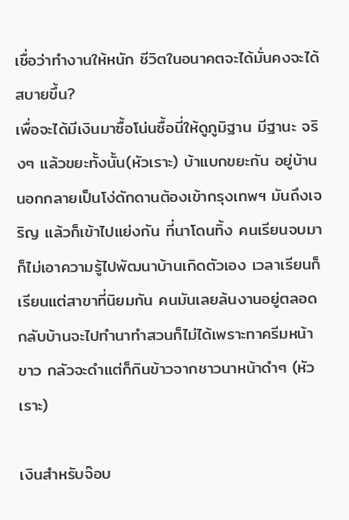เชื่อว่าทำงานให้หนัก ชีวิตในอนาคตจะได้มั่นคงจะได้สบายขึ้น?
เพื่อจะได้มีเงินมาซื้อโน่นซื้อนี่ให้ดูภูมิฐาน มีฐานะ จริงๆ แล้วขยะทั้งนั้น(หัวเราะ) บ้าแบกขยะกัน อยู่บ้านนอกกลายเป็นโง่ดักดานต้องเข้ากรุงเทพฯ มันถึงเจริญ แล้วก็เข้าไปแย่งกัน ที่นาโดนทิ้ง คนเรียนจบมาก็ไม่เอาความรู้ไปพัฒนาบ้านเกิดตัวเอง เวลาเรียนก็เรียนแต่สาขาที่นิยมกัน คนมันเลยล้นงานอยู่ตลอด กลับบ้านจะไปทำนาทำสวนก็ไม่ได้เพราะทาครีมหน้าขาว กลัวจะดำแต่ก็กินข้าวจากชาวนาหน้าดำๆ (หัวเราะ)

เงินสำหรับจ๊อบ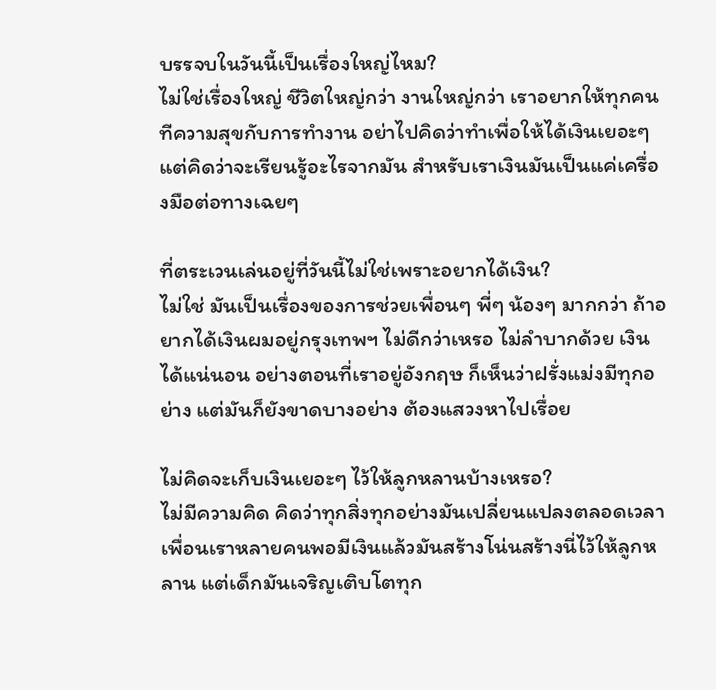บรรจบในวันนี้เป็นเรื่องใหญ่ไหม?
ไม่ใช่เรื่องใหญ่ ชีวิตใหญ่กว่า งานใหญ่กว่า เราอยากให้ทุกคนทีความสุขกับการทำงาน อย่าไปคิดว่าทำเพื่อให้ได้เงินเยอะๆ แต่คิดว่าจะเรียนรู้อะไรจากมัน สำหรับเราเงินมันเป็นแค่เครื่องมือต่อทางเฉยๆ

ที่ตระเวนเล่นอยู่ที่วันนี้ไม่ใช่เพราะอยากได้เงิน?
ไม่ใช่ มันเป็นเรื่องของการช่วยเพื่อนๆ พี่ๆ น้องๆ มากกว่า ถ้าอยากได้เงินผมอยู่กรุงเทพฯ ไม่ดีกว่าเหรอ ไม่ลำบากด้วย เงินได้แน่นอน อย่างตอนที่เราอยู่อังกฤษ ก็เห็นว่าฝรั่งแม่งมีทุกอย่าง แต่มันก็ยังขาดบางอย่าง ต้องแสวงหาไปเรื่อย

ไม่คิดจะเก็บเงินเยอะๆ ไว้ให้ลูกหลานบ้างเหรอ?
ไม่มีความคิด คิดว่าทุกสิ่งทุกอย่างมันเปลี่ยนแปลงตลอดเวลา เพื่อนเราหลายคนพอมีเงินแล้วมันสร้างโน่นสร้างนี่ไว้ให้ลูกหลาน แต่เด็กมันเจริญเติบโตทุก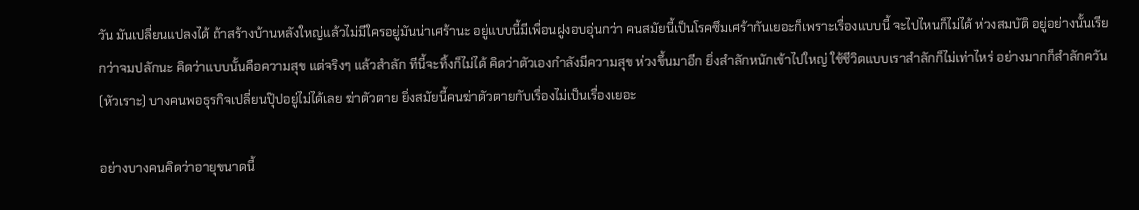วัน มันเปลี่ยนแปลงได้ ถ้าสร้างบ้านหลังใหญ่แล้วไม่มีใครอยู่มันน่าเศร้านะ อยู่แบบนี้มีเพื่อนฝูงอบอุ่นกว่า คนสมัยนี้เป็นโรคซึมเศร้ากันเยอะก็เพราะเรื่องแบบนี้ จะไปไหนก็ไม่ได้ ห่วงสมบัติ อยู่อย่างนั้นเรียกว่าจมปลักนะ คิดว่าแบบนั้นคือความสุข แต่จริงๆ แล้วสำลัก ทีนี้จะทิ้งก็ไม่ได้ คิดว่าตัวเองกำลังมีความสุข ห่วงขึ้นมาอีก ยิ่งสำลักหนักเข้าไปใหญ่ ใช้ชีวิตแบบเราสำลักก็ไม่เท่าไหร่ อย่างมากก็สำลักควัน(หัวเราะ) บางคนพอธุรกิจเปลี่ยนปุ๊ปอยู่ไม่ได้เลย ฆ่าตัวตาย ยิ่งสมัยนี้คนฆ่าตัวตายกับเรื่องไม่เป็นเรื่องเยอะ

อย่างบางคนคิดว่าอายุขนาดนี้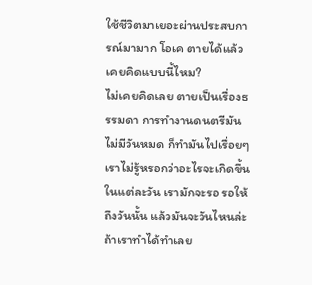ใช้ชีวิตมาเยอะผ่านประสบการณ์มามาก โอเค ตายได้แล้ว เคยคิดแบบนี้ไหม?
ไม่เคยคิดเลย ตายเป็นเรื่องธรรมดา การทำงานดนตรีมันไม่มีวันหมด ก็ทำมันไปเรื่อยๆ เราไม่รู้หรอกว่าอะไรจะเกิดขึ้นในแต่ละวัน เรามักจะรอ รอให้ถึงวันนั้น แล้วมันจะวันไหนล่ะ ถ้าเราทำได้ทำเลย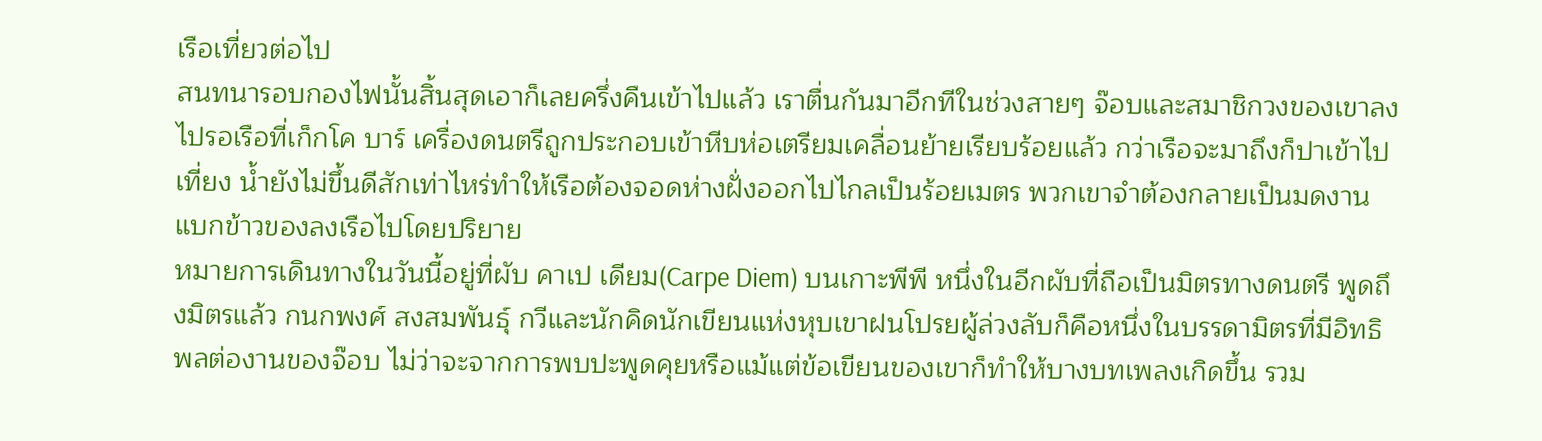เรือเที่ยวต่อไป
สนทนารอบกองไฟนั้นสิ้นสุดเอาก็เลยครึ่งคืนเข้าไปแล้ว เราตื่นกันมาอีกทีในช่วงสายๆ จ๊อบและสมาชิกวงของเขาลงไปรอเรือที่เก็กโค บาร์ เครื่องดนตรีถูกประกอบเข้าหีบห่อเตรียมเคลื่อนย้ายเรียบร้อยแล้ว กว่าเรือจะมาถึงก็ปาเข้าไปเที่ยง น้ำยังไม่ขึ้นดีสักเท่าไหร่ทำให้เรือต้องจอดห่างฝั่งออกไปไกลเป็นร้อยเมตร พวกเขาจำต้องกลายเป็นมดงานแบกข้าวของลงเรือไปโดยปริยาย
หมายการเดินทางในวันนี้อยู่ที่ผับ คาเป เดียม(Carpe Diem) บนเกาะพีพี หนึ่งในอีกผับที่ถือเป็นมิตรทางดนตรี พูดถึงมิตรแล้ว กนกพงศ์ สงสมพันธุ์ กวีและนักคิดนักเขียนแห่งหุบเขาฝนโปรยผู้ล่วงลับก็คือหนึ่งในบรรดามิตรที่มีอิทธิพลต่องานของจ๊อบ ไม่ว่าจะจากการพบปะพูดคุยหรือแม้แต่ข้อเขียนของเขาก็ทำให้บางบทเพลงเกิดขึ้น รวม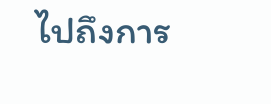ไปถึงการ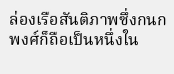ล่องเรือสันติภาพซึ่งกนกพงศ์ก็ถือเป็นหนึ่งใน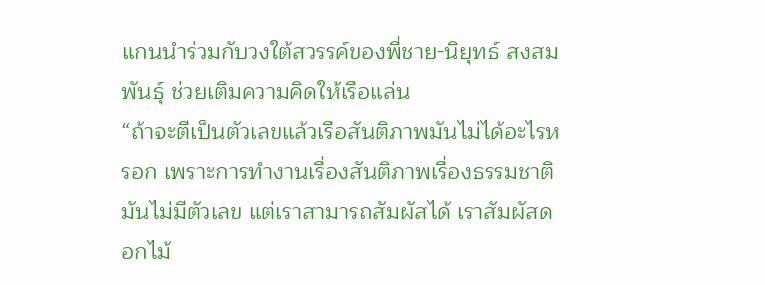แกนนำร่วมกับวงใต้สวรรค์ของพี่ชาย-นิยุทธ์ สงสมพันธุ์ ช่วยเติมความคิดให้เรือแล่น
“ถ้าจะตีเป็นตัวเลขแล้วเรือสันติภาพมันไม่ได้อะไรหรอก เพราะการทำงานเรื่องสันติภาพเรื่องธรรมชาติมันไม่มีตัวเลข แต่เราสามารถสัมผัสได้ เราสัมผัสดอกไม้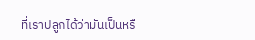ที่เราปลูกได้ว่ามันเป็นหรื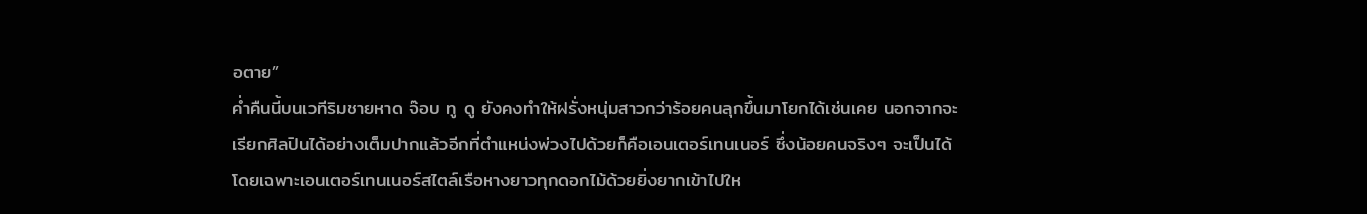อตาย”
ค่ำคืนนี้บนเวทีริมชายหาด จ๊อบ ทู ดู ยังคงทำให้ฝรั่งหนุ่มสาวกว่าร้อยคนลุกขึ้นมาโยกได้เช่นเคย นอกจากจะเรียกศิลปินได้อย่างเต็มปากแล้วอีกที่ตำแหน่งพ่วงไปด้วยก็คือเอนเตอร์เทนเนอร์ ซึ่งน้อยคนจริงๆ จะเป็นได้ โดยเฉพาะเอนเตอร์เทนเนอร์สไตล์เรือหางยาวทุกดอกไม้ด้วยยิ่งยากเข้าไปให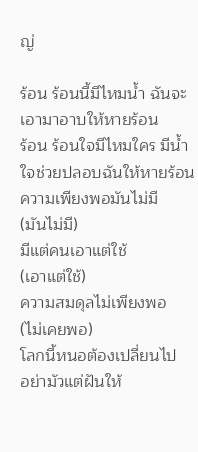ญ่

ร้อน ร้อนนี้มีไหมน้ำ ฉันจะเอามาอาบให้หายร้อน
ร้อน ร้อนใจมีไหมใคร มีน้ำใจช่วยปลอบฉันให้หายร้อน
ความเพียงพอมันไม่มี
(มันไม่มี)
มีแต่คนเอาแต่ใช้
(เอาแต่ใช้)
ความสมดุลไม่เพียงพอ
(ไม่เคยพอ)
โลกนี้หนอต้องเปลี่ยนไป
อย่ามัวแต่ฝันให้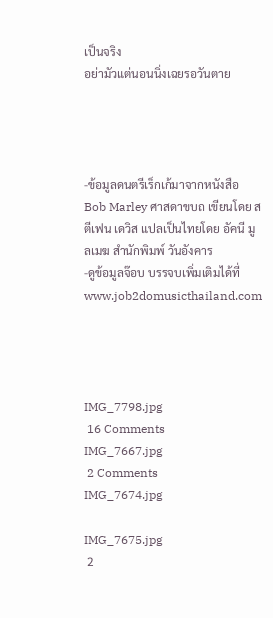เป็นจริง
อย่ามัวแต่นอนนิ่งเฉยรอวันตาย




-ข้อมูลดนตรีเร็กเก้มาจากหนังสือ Bob Marley ศาสดาขบถ เขียนโดย สตีเฟน เดวิส แปลเป็นไทยโดย อัคนี มูลเมฆ สำนักพิมพ์ วันอังคาร
-ดูข้อมูลจ๊อบ บรรจบเพิ่มเติมได้ที่ www.job2domusicthailand.com




IMG_7798.jpg
 16 Comments
IMG_7667.jpg
 2 Comments
IMG_7674.jpg

IMG_7675.jpg
 2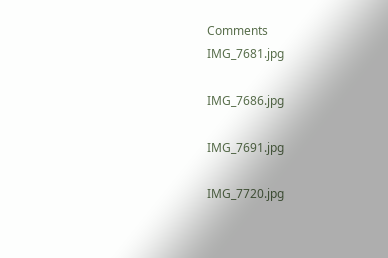Comments
IMG_7681.jpg

IMG_7686.jpg

IMG_7691.jpg

IMG_7720.jpg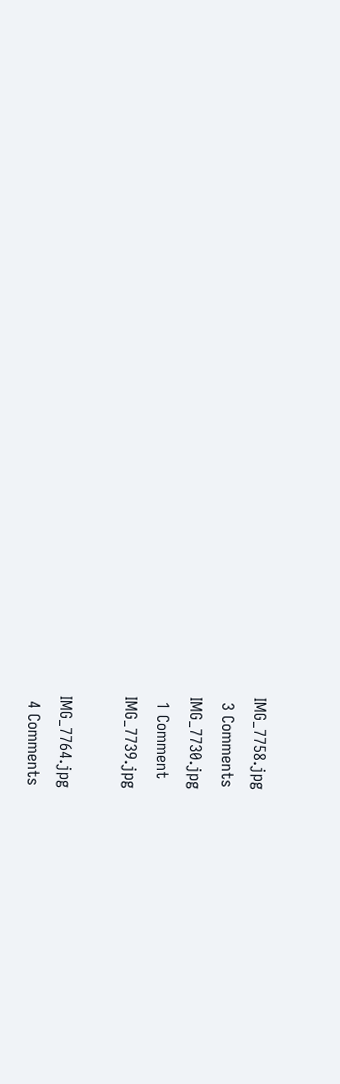IMG_7758.jpg
 3 Comments
IMG_7730.jpg
 1 Comment
IMG_7739.jpg

IMG_7764.jpg
 4 Comments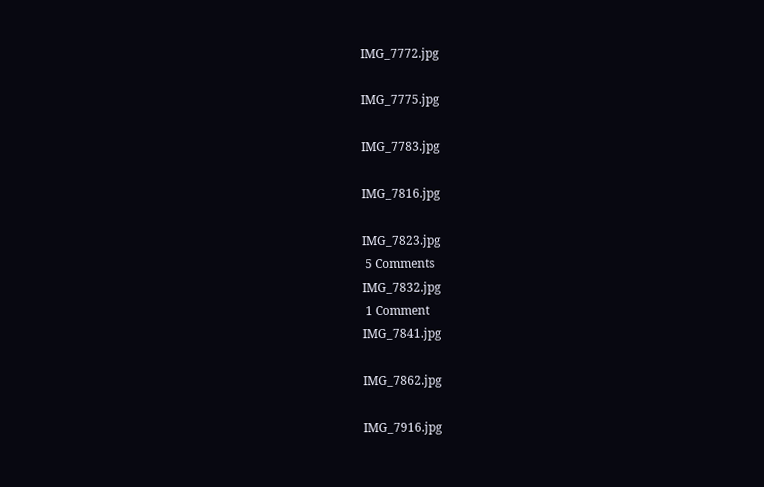IMG_7772.jpg

IMG_7775.jpg

IMG_7783.jpg

IMG_7816.jpg

IMG_7823.jpg
 5 Comments
IMG_7832.jpg
 1 Comment
IMG_7841.jpg

IMG_7862.jpg

IMG_7916.jpg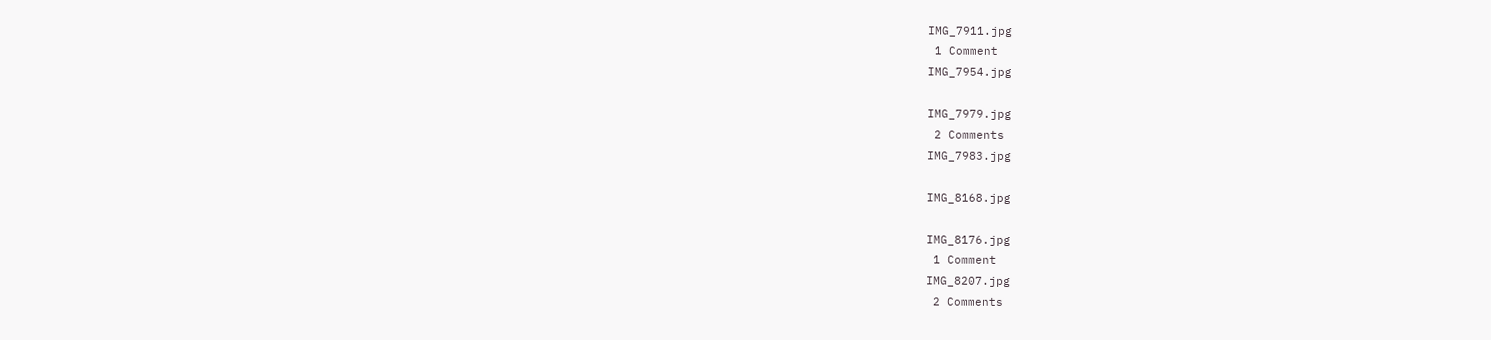IMG_7911.jpg
 1 Comment
IMG_7954.jpg

IMG_7979.jpg
 2 Comments
IMG_7983.jpg

IMG_8168.jpg

IMG_8176.jpg
 1 Comment
IMG_8207.jpg
 2 Comments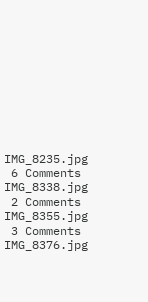IMG_8235.jpg
 6 Comments
IMG_8338.jpg
 2 Comments
IMG_8355.jpg
 3 Comments
IMG_8376.jpg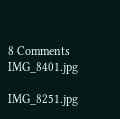8 Comments
IMG_8401.jpg

IMG_8251.jpg